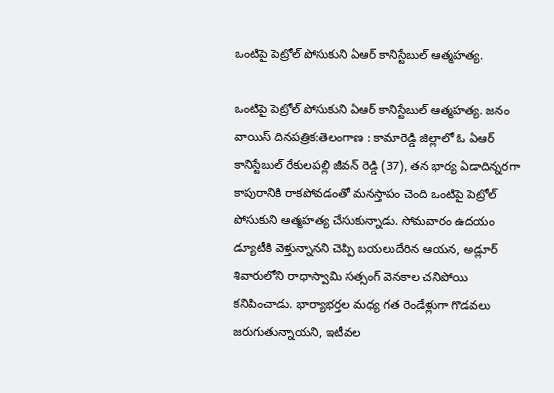ఒంటిపై పెట్రోల్ పోసుకుని ఏఆర్ కానిస్టేబుల్ ఆత్మహత్య.

ఒంటిపై పెట్రోల్ పోసుకుని ఏఆర్ కానిస్టేబుల్ ఆత్మహత్య. జనం వాయిస్ దినపత్రిక:తెలంగాణ : కామారెడ్డి జిల్లాలో ఓ ఏఆర్ కానిస్టేబుల్ రేకులపల్లి జీవన్ రెడ్డి (37), తన భార్య ఏడాదిన్నరగా కాపురానికి రాకపోవడంతో మనస్తాపం చెంది ఒంటిపై పెట్రోల్ పోసుకుని ఆత్మహత్య చేసుకున్నాడు. సోమవారం ఉదయం డ్యూటీకి వెళ్తున్నానని చెప్పి బయలుదేరిన ఆయన, అడ్లూర్ శివారులోని రాధాస్వామి సత్సంగ్ వెనకాల చనిపోయి కనిపించాడు. భార్యాభర్తల మధ్య గత రెండేళ్లుగా గొడవలు జరుగుతున్నాయని, ఇటీవల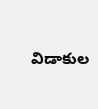విడాకుల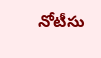నోటీసు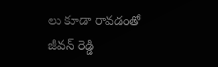లు కూడా రావడంతో జీవన్ రెడ్డి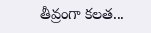తీవ్రంగా కలత...